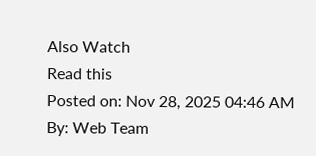Also Watch
Read this
Posted on: Nov 28, 2025 04:46 AM
By: Web Team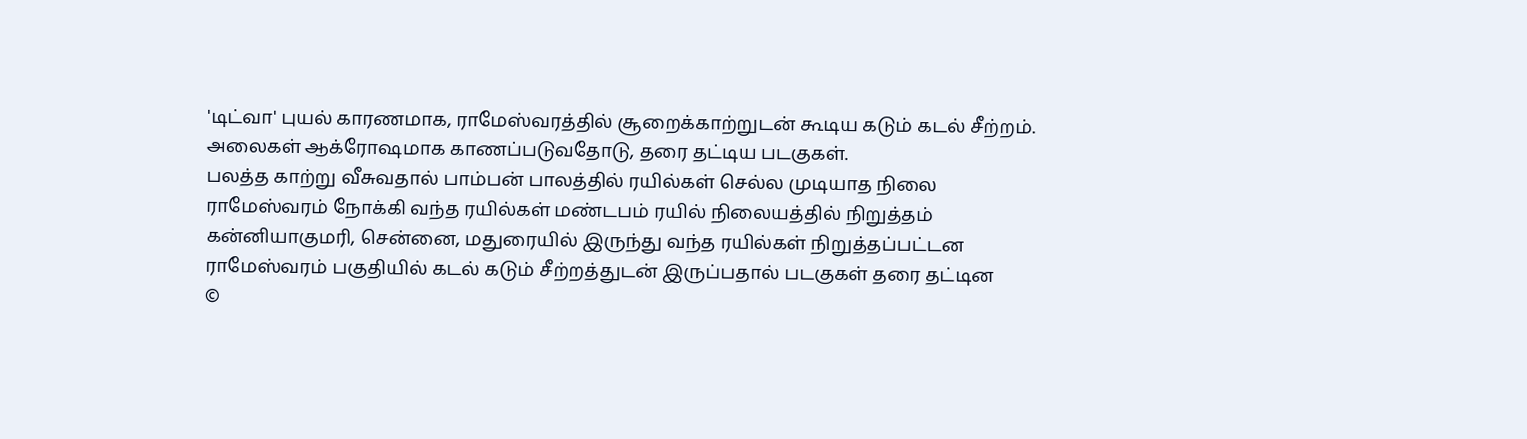'டிட்வா' புயல் காரணமாக, ராமேஸ்வரத்தில் சூறைக்காற்றுடன் கூடிய கடும் கடல் சீற்றம்.
அலைகள் ஆக்ரோஷமாக காணப்படுவதோடு, தரை தட்டிய படகுகள்.
பலத்த காற்று வீசுவதால் பாம்பன் பாலத்தில் ரயில்கள் செல்ல முடியாத நிலை
ராமேஸ்வரம் நோக்கி வந்த ரயில்கள் மண்டபம் ரயில் நிலையத்தில் நிறுத்தம்
கன்னியாகுமரி, சென்னை, மதுரையில் இருந்து வந்த ரயில்கள் நிறுத்தப்பட்டன
ராமேஸ்வரம் பகுதியில் கடல் கடும் சீற்றத்துடன் இருப்பதால் படகுகள் தரை தட்டின
©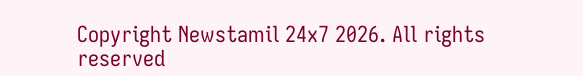Copyright Newstamil 24x7 2026. All rights reserved